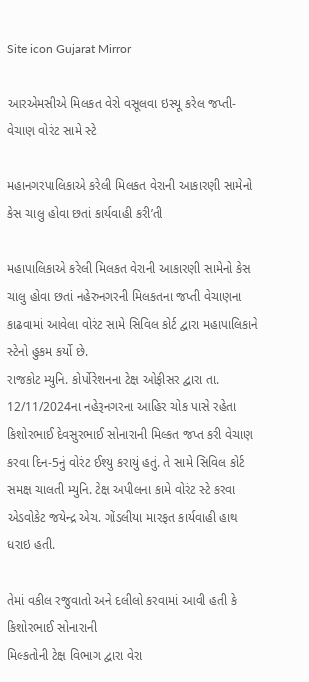Site icon Gujarat Mirror

આરએમસીએ મિલકત વેરો વસૂલવા ઇસ્યૂ કરેલ જપ્તી-વેચાણ વોરંટ સામે સ્ટે

મહાનગરપાલિકાએ કરેલી મિલકત વેરાની આકારણી સામેનો કેસ ચાલુ હોવા છતાં કાર્યવાહી કરી’તી

મહાપાલિકાએ કરેલી મિલકત વેરાની આકારણી સામેનો કેસ ચાલુ હોવા છતાં નહેરુનગરની મિલકતના જપ્તી વેચાણના કાઢવામાં આવેલા વોરંટ સામે સિવિલ કોર્ટ દ્વારા મહાપાલિકાને સ્ટેનો હુકમ કર્યો છે.
રાજકોટ મ્યુનિ. કોર્પોરેશનના ટેક્ષ ઓફીસર દ્વારા તા. 12/11/2024ના નહેરૂનગરના આહિર ચોક પાસે રહેતા કિશોરભાઈ દેવસુરભાઈ સોનારાની મિલ્કત જપ્ત કરી વેચાણ કરવા દિન-5નું વોરંટ ઈશ્યુ કરાયું હતું. તે સામે સિવિલ કોર્ટ સમક્ષ ચાલતી મ્યુનિ. ટેક્ષ અપીલના કામે વોરંટ સ્ટે કરવા એડવોકેટ જયેન્દ્ર એચ. ગોંડલીયા મારફત કાર્યવાહી હાથ ધરાઇ હતી.

તેમાં વકીલ રજુવાતો અને દલીલો કરવામાં આવી હતી કે કિશોરભાઈ સોનારાની
મિલ્કતોની ટેક્ષ વિભાગ દ્વારા વેરા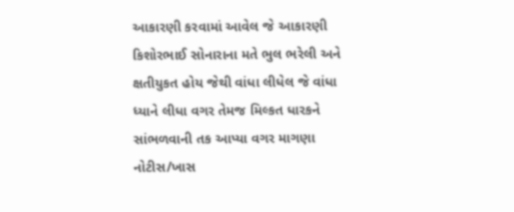આકારણી કરવામાં આવેલ જે આકારણી કિશોરભાઈ સોનારાના મતે ભુલ ભરેલી અને ક્ષતીયુકત હોય જેથી વાંધા લીધેલ જે વાંધા ધ્યાને લીધા વગર તેમજ મિલ્કત ધારકને સાંભળવાની તક આપ્યા વગર માગણા નોટીસ/ખાસ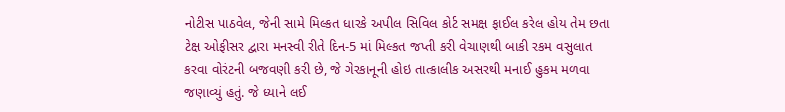નોટીસ પાઠવેલ, જેની સામે મિલ્કત ધારકે અપીલ સિવિલ કોર્ટ સમક્ષ ફાઈલ કરેલ હોય તેમ છતા ટેક્ષ ઓફીસર દ્વારા મનસ્વી રીતે દિન-5 માં મિલ્કત જપ્તી કરી વેચાણથી બાકી રકમ વસુલાત કરવા વોરંટની બજવણી કરી છે, જે ગેરકાનૂની હોઇ તાત્કાલીક અસરથી મનાઈ હુકમ મળવા જણાવ્યું હતું. જે ધ્યાને લઈ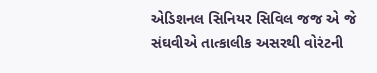એડિશનલ સિનિયર સિવિલ જજ એ જે સંઘવીએ તાત્કાલીક અસરથી વોરંટની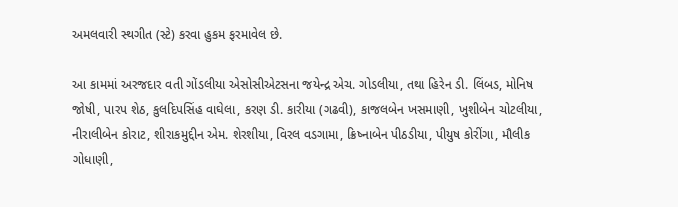અમલવારી સ્થગીત (સ્ટે) કરવા હુકમ ફરમાવેલ છે.

આ કામમાં અરજદાર વતી ગોંડલીયા એસોસીએટસના જયેન્દ્ર એચ. ગોડલીયા, તથા હિરેન ડી. લિંબડ, મોનિષ જોષી, પારપ શેઠ, કુલદિપસિંહ વાઘેલા, કરણ ડી. કારીયા (ગઢવી), કાજલબેન ખસમાણી, ખુશીબેન ચોટલીયા, નીરાલીબેન કોરાટ, શીરાકમુદ્દીન એમ. શેરશીયા, વિરલ વડગામા, ક્રિષ્નાબેન પીઠડીયા, પીયુષ કોરીંગા, મૌલીક ગોધાણી,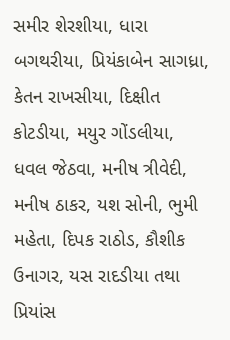સમીર શેરશીયા, ધારા બગથરીયા, પ્રિયંકાબેન સાગધ્રા, કેતન રાખસીયા, દિક્ષીત કોટડીયા, મયુર ગોંડલીયા, ધવલ જેઠવા, મનીષ ત્રીવેદી, મનીષ ઠાકર, યશ સોની, ભુમી મહેતા, દિપક રાઠોડ, કૌશીક ઉનાગર, યસ રાદડીયા તથા પ્રિયાંસ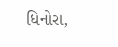ધિનોરા,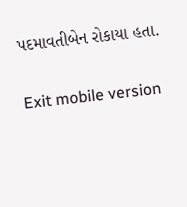પદમાવતીબેન રોકાયા હતા.

Exit mobile version